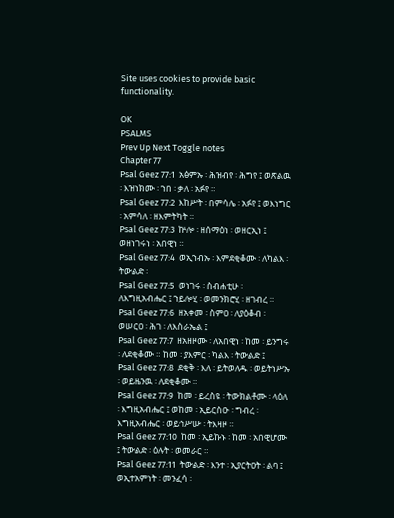Site uses cookies to provide basic functionality.

OK
PSALMS
Prev Up Next Toggle notes
Chapter 77
Psal Geez 77:1  አፅምኡ ፡ ሕዝብየ ፡ ሕግየ ፤ ወጽልዉ ፡ እዝነክሙ ፡ ኀበ ፡ ቃለ ፡ አፉየ ።
Psal Geez 77:2  እከሥት ፡ በምሳሌ ፡ አፉየ ፤ ወእነግር ፡ አምሳለ ፡ ዘእምትካት ።
Psal Geez 77:3  ኵሎ ፡ ዘሰማዕነ ፡ ወዘርኢነ ፤ ወዘነገሩነ ፡ አበዊነ ።
Psal Geez 77:4  ወኢኀብኡ ፡ እምደቂቆሙ ፡ ለካልእ ፡ ትውልድ ፡
Psal Geez 77:5  ወነገሩ ፡ ስብሐቲሁ ፡ ለእግዚአብሔር ፤ ኀይሎሂ ፡ ወመንክሮሂ ፡ ዘገብረ ።
Psal Geez 77:6  ዘአቀመ ፡ ስምዐ ፡ ለያዕቆብ ፡ ወሠርዐ ፡ ሕገ ፡ ለእስራኤል ፤
Psal Geez 77:7  ዘአዘዞሙ ፡ ለአበዊነ ፡ ከመ ፡ ይንግሩ ፡ ለደቂቆሙ ። ከመ ፡ ያእምር ፡ ካልእ ፡ ትውልድ ፤
Psal Geez 77:8  ደቂቅ ፡ እለ ፡ ይትወለዱ ፡ ወይትነሥኡ ፡ ወይዜንዉ ፡ ለደቂቆሙ ።
Psal Geez 77:9  ከመ ፡ ይረስዩ ፡ ትውክልቶሙ ፡ ላዕለ ፡ እግዚአብሔር ፤ ወከመ ፡ ኢይርስዑ ፡ ግብረ ፡ እግዚአብሔር ፡ ወይኅሥሡ ፡ ትእዛዞ ።
Psal Geez 77:10  ከመ ፡ ኢይኩኑ ፡ ከመ ፡ አበዊሆሙ ፤ ትውልድ ፡ ዕሉት ፡ ወመራር ።
Psal Geez 77:11  ትውልድ ፡ እንተ ፡ ኢያርትዐት ፡ ልባ ፤ ወኢተአምነት ፡ መንፈሳ ፡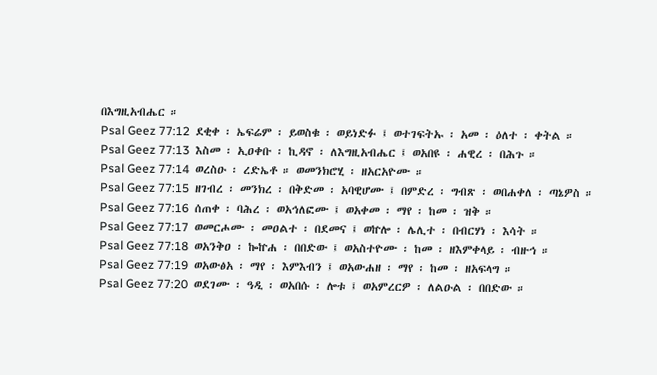በእግዚአብሔር ።
Psal Geez 77:12  ደቂቀ ፡ ኤፍሬም ፡ ይወስቁ ፡ ወይነድፉ ፤ ወተገፍትኡ ፡ አመ ፡ ዕለተ ፡ ቀትል ።
Psal Geez 77:13  እስመ ፡ ኢዐቀቡ ፡ ኪዳኖ ፡ ለእግዚአብሔር ፤ ወአበዩ ፡ ሐዊረ ፡ በሕጉ ።
Psal Geez 77:14  ወረስዑ ፡ ረድኤቶ ። ወመንክሮሂ ፡ ዘአርአዮሙ ።
Psal Geez 77:15  ዘገብረ ፡ መንክረ ፡ በቅድመ ፡ አባዊሆሙ ፤ በምድረ ፡ ግብጽ ፡ ወበሐቀለ ፡ ጣኔዎስ ።
Psal Geez 77:16  ሰጠቀ ፡ ባሕረ ፡ ወአኅለፎሙ ፤ ወአቀመ ፡ ማየ ፡ ከመ ፡ ዝቅ ።
Psal Geez 77:17  ወመርሖሙ ፡ መዐልተ ፡ በደመና ፤ ወኵሎ ፡ ሌሊተ ፡ በብርሃነ ፡ እሳት ።
Psal Geez 77:18  ወአንቅዐ ፡ ኰኵሐ ፡ በበድው ፤ ወአስተዮሙ ፡ ከመ ፡ ዘእምቀላይ ፡ ብዙኅ ።
Psal Geez 77:19  ወአውፅአ ፡ ማየ ፡ እምእብን ፤ ወአውሐዘ ፡ ማየ ፡ ከመ ፡ ዘአፍላግ ።
Psal Geez 77:20  ወደገሙ ፡ ዓዲ ፡ ወአበሱ ፡ ሎቱ ፤ ወአምረርዎ ፡ ለልዑል ፡ በበድው ።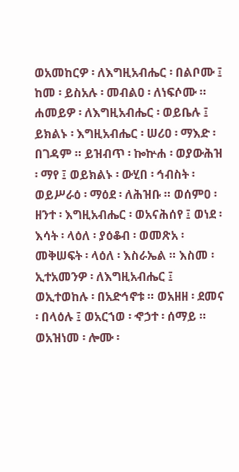ወአመከርዎ ፡ ለእግዚአብሔር ፡ በልቦሙ ፤ ከመ ፡ ይስአሉ ፡ መብልዐ ፡ ለነፍሶሙ ። ሐመይዎ ፡ ለእግዚአብሔር ፡ ወይቤሉ ፤ ይክልኑ ፡ እግዚአብሔር ፡ ሠሪዐ ፡ ማእድ ፡ በገዳም ። ይዝብጥ ፡ ኰኵሐ ፡ ወያውሕዝ ፡ ማየ ፤ ወይክልኑ ፡ ውሂበ ፡ ኅብስት ፡ ወይሥራዕ ፡ ማዕደ ፡ ለሕዝቡ ። ወሰምዐ ፡ ዘንተ ፡ እግዚአብሔር ፡ ወአናሕሰየ ፤ ወነደ ፡ እሳት ፡ ላዕለ ፡ ያዕቆብ ፡ ወመጽአ ፡ መቅሠፍት ፡ ላዕለ ፡ እስራኤል ። እስመ ፡ ኢተአመንዎ ፡ ለእግዚአብሔር ፤ ወኢተወከሉ ፡ በአድኅኖቱ ። ወአዘዘ ፡ ደመና ፡ በላዕሉ ፤ ወአርኀወ ፡ ኆኃተ ፡ ሰማይ ። ወአዝነመ ፡ ሎሙ ፡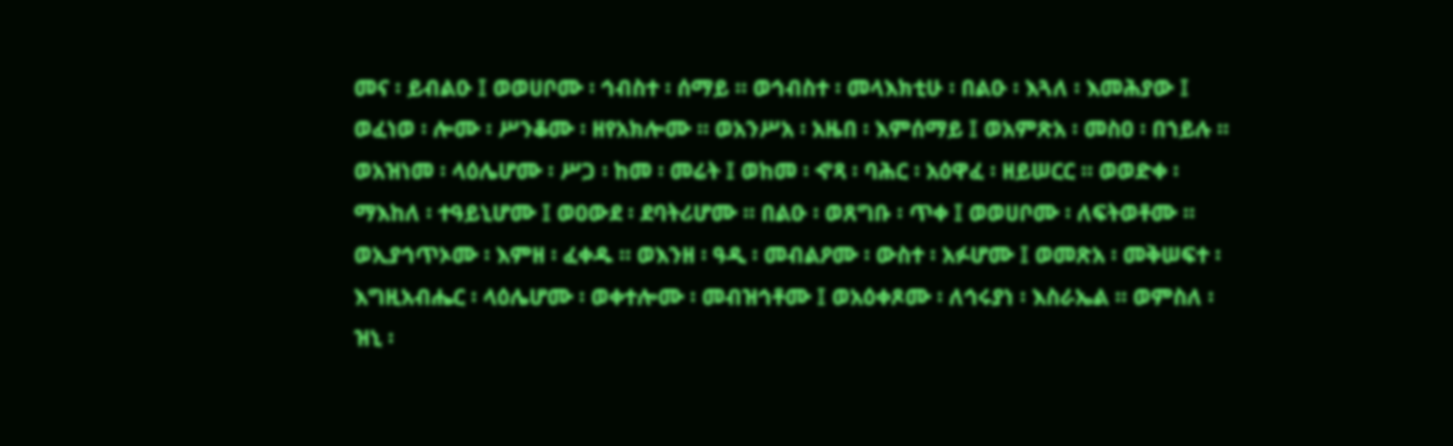መና ፡ ይብልዑ ፤ ወወሀቦሙ ፡ ኅብስተ ፡ ሰማይ ። ወኅብስተ ፡ መላእክቲሁ ፡ በልዑ ፡ እጓለ ፡ እመሕያው ፤ ወፈነወ ፡ ሎሙ ፡ ሥንቆሙ ፡ ዘየአክሎሙ ። ወአንሥአ ፡ አዜበ ፡ እምሰማይ ፤ ወአምጽአ ፡ መስዐ ፡ በኀይሉ ። ወአዝነመ ፡ ላዕሌሆሙ ፡ ሥጋ ፡ ከመ ፡ መሬት ፤ ወከመ ፡ ኆጻ ፡ ባሕር ፡ አዕዋፈ ፡ ዘይሠርር ። ወወድቀ ፡ ማእከለ ፡ ተዓይኒሆሙ ፤ ወዐውደ ፡ ደባትሪሆሙ ። በልዑ ፡ ወጸግቡ ፡ ጥቀ ፤ ወወሀቦሙ ፡ ለፍትወቶሙ ። ወኢያኅጥኦሙ ፡ እምዘ ፡ ፈቀዱ ። ወእንዘ ፡ ዓዲ ፡ መብልዖሙ ፡ ውስተ ፡ አፉሆሙ ፤ ወመጽአ ፡ መቅሠፍተ ፡ እግዚአብሔር ፡ ላዕሌሆሙ ፡ ወቀተሎሙ ፡ መብዝኅቶሙ ፤ ወአዕቀጾሙ ፡ ለኅሩያነ ፡ እስራኤል ። ወምስለ ፡ ዝኒ ፡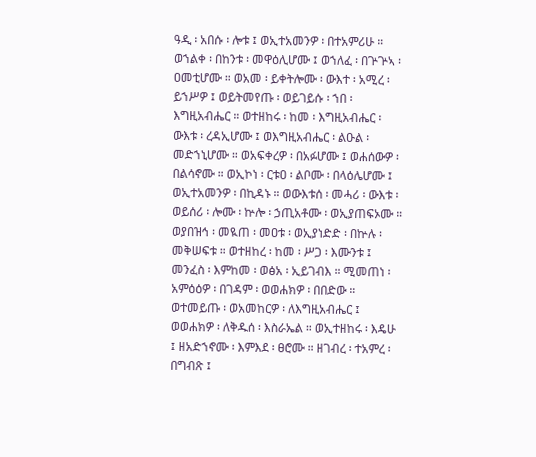ዓዲ ፡ አበሱ ፡ ሎቱ ፤ ወኢተአመንዎ ፡ በተአምሪሁ ። ወኀልቀ ፡ በከንቱ ፡ መዋዕሊሆሙ ፤ ወኀለፈ ፡ በጕጕኣ ፡ ዐመቲሆሙ ። ወአመ ፡ ይቀትሎሙ ፡ ውእተ ፡ አሚረ ፡ ይኀሥዎ ፤ ወይትመየጡ ፡ ወይገይሱ ፡ ኀበ ፡ እግዚአብሔር ። ወተዘከሩ ፡ ከመ ፡ እግዚአብሔር ፡ ውእቱ ፡ ረዳኢሆሙ ፤ ወእግዚአብሔር ፡ ልዑል ፡ መድኀኒሆሙ ። ወአፍቀረዎ ፡ በአፉሆሙ ፤ ወሐሰውዎ ፡ በልሳኖሙ ። ወኢኮነ ፡ ርቱዐ ፡ ልቦሙ ፡ በላዕሌሆሙ ፤ ወኢተአመንዎ ፡ በኪዳኑ ። ወውእቱሰ ፡ መሓሪ ፡ ውእቱ ፡ ወይሰሪ ፡ ሎሙ ፡ ኵሎ ፡ ኃጢአቶሙ ፡ ወኢያጠፍኦሙ ። ወያበዝኅ ፡ መዪጠ ፡ መዐቱ ፡ ወኢያነድድ ፡ በኵሉ ፡ መቅሠፍቱ ። ወተዘከረ ፡ ከመ ፡ ሥጋ ፡ እሙንቱ ፤ መንፈስ ፡ እምከመ ፡ ወፅአ ፡ ኢይገብእ ። ሚመጠነ ፡ አምዕዕዎ ፡ በገዳም ፡ ወወሐክዎ ፡ በበድው ። ወተመይጡ ፡ ወአመከርዎ ፡ ለእግዚአብሔር ፤ ወወሐክዎ ፡ ለቅዱሰ ፡ እስራኤል ። ወኢተዘከሩ ፡ እዴሁ ፤ ዘአድኀኖሙ ፡ እምእደ ፡ ፀሮሙ ። ዘገብረ ፡ ተአምረ ፡ በግብጽ ፤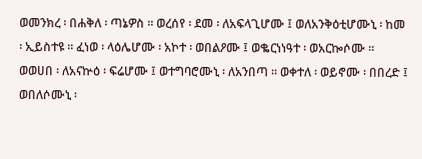ወመንክረ ፡ በሐቅለ ፡ ጣኔዎስ ። ወረሰየ ፡ ደመ ፡ ለአፍላጊሆሙ ፤ ወለአንቅዕቲሆሙኒ ፡ ከመ ፡ ኢይስተዩ ። ፈነወ ፡ ላዕሌሆሙ ፡ አኮተ ፡ ወበልዖሙ ፤ ወቈርነነዓተ ፡ ወአርኰሶሙ ። ወወሀበ ፡ ለአናኵዕ ፡ ፍሬሆሙ ፤ ወተግባሮሙኒ ፡ ለአንበጣ ። ወቀተለ ፡ ወይኖሙ ፡ በበረድ ፤ ወበለሶሙኒ ፡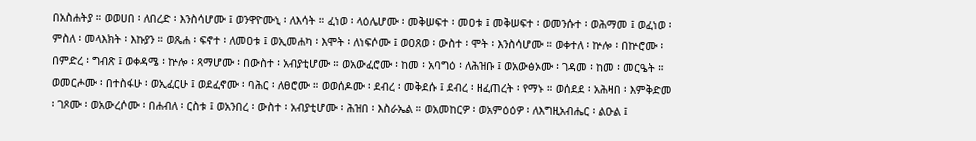በአስሐትያ ። ወወሀበ ፡ ለበረድ ፡ እንስሳሆሙ ፤ ወንዋዮሙኒ ፡ ለእሳት ። ፈነወ ፡ ላዕሌሆሙ ፡ መቅሠፍተ ፡ መዐቱ ፤ መቅሠፍተ ፡ ወመንሱተ ፡ ወሕማመ ፤ ወፈነወ ፡ ምስለ ፡ መላእክት ፡ እኩያን ። ወጼሐ ፡ ፍኖተ ፡ ለመዐቱ ፤ ወኢመሐካ ፡ እሞት ፡ ለነፍሶሙ ፤ ወዐጸወ ፡ ውስተ ፡ ሞት ፡ እንስሳሆሙ ። ወቀተለ ፡ ኵሎ ፡ በኵሮሙ ፡ በምድረ ፡ ግብጽ ፤ ወቀዳሜ ፡ ኵሎ ፡ ጻማሆሙ ፡ በውስተ ፡ አብያቲሆሙ ። ወአውፈሮሙ ፡ ከመ ፡ አባግዕ ፡ ለሕዝቡ ፤ ወአውፅኦሙ ፡ ገዳመ ፡ ከመ ፡ መርዔት ። ወመርሖሙ ፡ በተስፋሁ ፡ ወኢፈርሁ ፤ ወደፈኖሙ ፡ ባሕር ፡ ለፀሮሙ ። ወወሰዶሙ ፡ ደብረ ፡ መቅደሱ ፤ ደብረ ፡ ዘፈጠረት ፡ የማኑ ። ወሰደደ ፡ አሕዛበ ፡ እምቅድመ ፡ ገጾሙ ፡ ወአውረሶሙ ፡ በሐብለ ፡ ርስቱ ፤ ወአንበረ ፡ ውስተ ፡ አብያቲሆሙ ፡ ሕዝበ ፡ እስራኤል ። ወአመከርዎ ፡ ወአምዕዕዎ ፡ ለእግዚአብሔር ፡ ልዑል ፤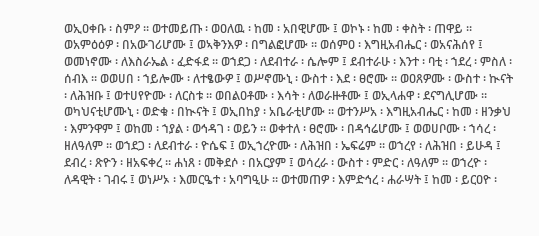ወኢዐቀቡ ፡ ስምዖ ። ወተመይጡ ፡ ወዐለዉ ፡ ከመ ፡ አበዊሆሙ ፤ ወኮኑ ፡ ከመ ፡ ቀስት ፡ ጠዋይ ። ወአምዕዕዎ ፡ በአውገሪሆሙ ፤ ወኣቅንእዎ ፡ በግልፎሆሙ ። ወሰምዐ ፡ እግዚአብሔር ፡ ወአናሕሰየ ፤ ወመነኖሙ ፡ ለእስራኤል ፡ ፈድፋደ ። ወኀደጋ ፡ ለደብተራ ፡ ሴሎም ፤ ደብተራሁ ፡ እንተ ፡ ባቲ ፡ ኀደረ ፡ ምስለ ፡ ሰብእ ። ወወሀበ ፡ ኀይሎሙ ፡ ለተፄውዎ ፤ ወሥኖሙኒ ፡ ውስተ ፡ እደ ፡ ፀሮሙ ። ወዐጸዎሙ ፡ ውስተ ፡ ኲናት ፡ ለሕዝቡ ፤ ወተሀየዮሙ ፡ ለርስቱ ። ወበልዐቶሙ ፡ እሳት ፡ ለወራዙቶሙ ፤ ወኢላሐዋ ፡ ደናግሊሆሙ ። ወካህናቲሆሙኒ ፡ ወድቁ ፡ በኲናት ፤ ወኢበከያ ፡ አቤራቲሆሙ ። ወተንሥአ ፡ እግዚአብሔር ፡ ከመ ፡ ዘንቃህ ፡ እምንዋም ፤ ወከመ ፡ ኀያል ፡ ወኅዳገ ፡ ወይን ። ወቀተለ ፡ ፀሮሙ ፡ በዳኅሬሆሙ ፤ ወወሀቦሙ ፡ ኀሳረ ፡ ዘለዓለም ። ወኀደጋ ፡ ለደብተራ ፡ ዮሴፍ ፤ ወኢኀረዮሙ ፡ ለሕዝበ ፡ ኤፍሬም ። ወኀረየ ፡ ለሕዝበ ፡ ይሁዳ ፤ ደብረ ፡ ጽዮን ፡ ዘአፍቀረ ። ሐነጸ ፡ መቅደሶ ፡ በአርያም ፤ ወሳረራ ፡ ውስተ ፡ ምድር ፡ ለዓለም ። ወኀረዮ ፡ ለዳዊት ፡ ገብሩ ፤ ወነሥኦ ፡ እመርዔተ ፡ አባግዒሁ ። ወተመጠዎ ፡ እምድኅረ ፡ ሐራሣት ፤ ከመ ፡ ይርዐዮ ፡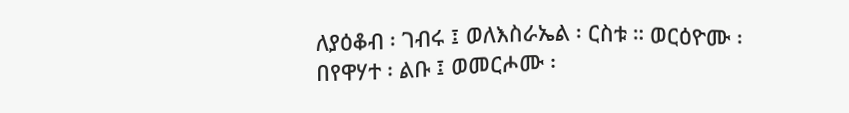ለያዕቆብ ፡ ገብሩ ፤ ወለእስራኤል ፡ ርስቱ ። ወርዕዮሙ ፡ በየዋሃተ ፡ ልቡ ፤ ወመርሖሙ ፡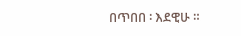በጥበበ ፡ እደዊሁ ።